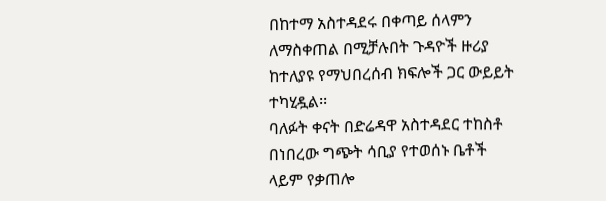በከተማ አስተዳደሩ በቀጣይ ሰላምን ለማስቀጠል በሚቻሉበት ጉዳዮች ዙሪያ ከተለያዩ የማህበረሰብ ክፍሎች ጋር ውይይት ተካሂዷል፡፡
ባለፉት ቀናት በድሬዳዋ አስተዳደር ተከስቶ በነበረው ግጭት ሳቢያ የተወሰኑ ቤቶች ላይም የቃጠሎ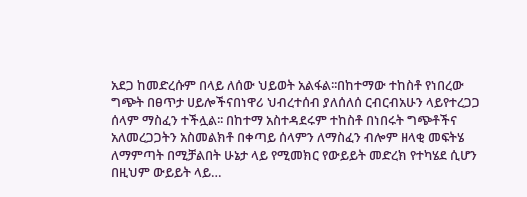አደጋ ከመድረሱም በላይ ለሰው ህይወት አልፋል፡፡በከተማው ተከስቶ የነበረው ግጭት በፀጥታ ሀይሎችናበነዋሪ ህብረተሰብ ያለሰለሰ ርብርብአሁን ላይየተረጋጋ ሰላም ማስፈን ተችሏል፡፡ በከተማ አስተዳደሩም ተከስቶ በነበሩት ግጭቶችና አለመረጋጋትን አስመልክቶ በቀጣይ ሰላምን ለማስፈን ብሎም ዘላቂ መፍትሄ ለማምጣት በሚቻልበት ሁኔታ ላይ የሚመክር የውይይት መድረክ የተካሄደ ሲሆን በዚህም ውይይት ላይ…